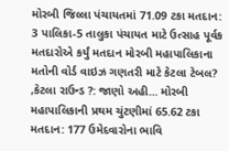મોરબી જિલ્લા પંચાયતમાં 71.09 ટકા મતદાન: 3 પાલિકા-5 તાલુકા પંચાયત માટે ઉત્સાહ પૂર્વક મતદારોએ કર્યું મતદાન મોરબી મહાપાલિકાના મતોની વોર્ડ વાઇઝ ગણતરી માટે કેટલા ટેબલ? ,કેટલા રાઉન્ડ ?: જાણો અહી... મોરબી મહાપાલિકાની પ્રથમ ચુંટણીમાં 65.62 ટકા મતદાન: 177 ઉમેદવારોના ભાવિ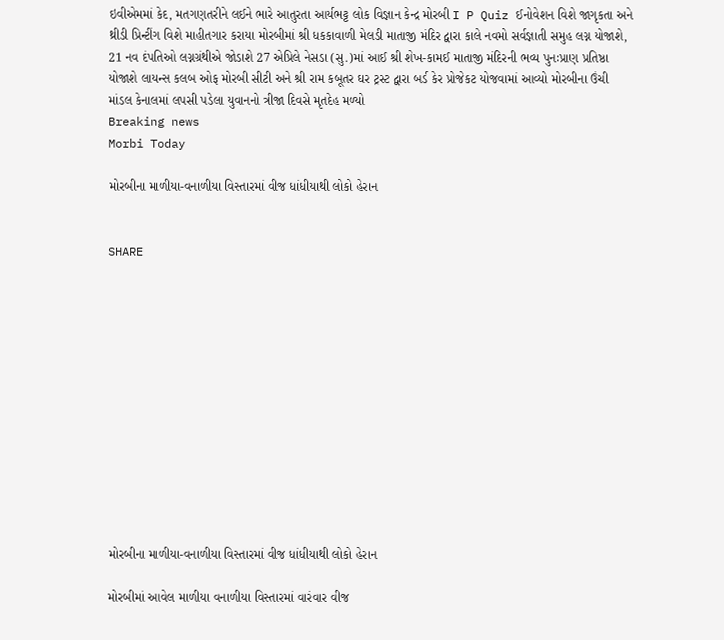ઇવીએમમાં કેદ, મતગણતરીને લઈને ભારે આતુરતા આર્યભટ્ટ લોક વિજ્ઞાન કેન્દ્ર મોરબી I P Quiz ઈનોવેશન વિશે જાગૃકતા અને થ્રીડી પ્રિન્ટીંગ વિશે માહીતગાર કરાયા મોરબીમાં શ્રી ધકકાવાળી મેલડી માતાજી મંદિર દ્વારા કાલે નવમો સર્વજ્ઞાતી સમુહ લગ્ન યોજાશે, 21 નવ દંપતિઓ લગ્નગ્રંથીએ જોડાશે 27 એપ્રિલે નેસડા (સુ.)માં આઈ શ્રી શેખ-કામઈ માતાજી મંદિરની ભવ્ય પુનઃપ્રાણ પ્રતિષ્ઠા યોજાશે લાયન્સ કલબ ઓફ મોરબી સીટી અને શ્રી રામ કબૂતર ઘર ટ્રસ્ટ દ્વારા બર્ડ કેર પ્રોજેકટ યોજવામાં આવ્યો મોરબીના ઉંચી માંડલ કેનાલમાં લપસી પડેલા યુવાનનો ત્રીજા દિવસે મૃતદેહ મળ્યો
Breaking news
Morbi Today

મોરબીના માળીયા-વનાળીયા વિસ્તારમાં વીજ ધાંધીયાથી લોકો હેરાન


SHARE













મોરબીના માળીયા-વનાળીયા વિસ્તારમાં વીજ ધાંધીયાથી લોકો હેરાન

મોરબીમાં આવેલ માળીયા વનાળીયા વિસ્તારમાં વારંવાર વીજ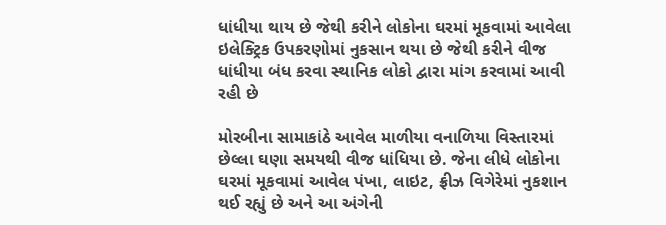ધાંધીયા થાય છે જેથી કરીને લોકોના ઘરમાં મૂકવામાં આવેલા ઇલેક્ટ્રિક ઉપકરણોમાં નુકસાન થયા છે જેથી કરીને વીજ ધાંધીયા બંધ કરવા સ્થાનિક લોકો દ્વારા માંગ કરવામાં આવી રહી છે

મોરબીના સામાકાંઠે આવેલ માળીયા વનાળિયા વિસ્તારમાં છેલ્લા ઘણા સમયથી વીજ ધાંધિયા છે. જેના લીધે લોકોના ઘરમાં મૂકવામાં આવેલ પંખા, લાઇટ, ફ્રીઝ વિગેરેમાં નુકશાન થઈ રહ્યું છે અને આ અંગેની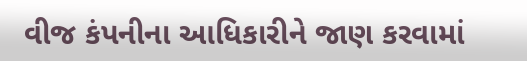વીજ કંપનીના આધિકારીને જાણ કરવામાં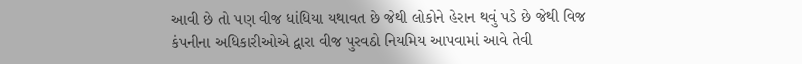આવી છે તો પણ વીજ ધાંધિયા યથાવત છે જેથી લોકોને હેરાન થવું પડે છે જેથી વિજ કંપનીના અધિકારીઓએ દ્વારા વીજ પુરવઠો નિયમિય આપવામાં આવે તેવી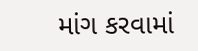માંગ કરવામાં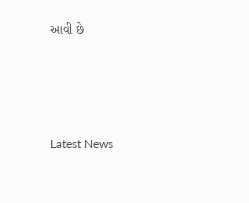આવી છે






Latest News